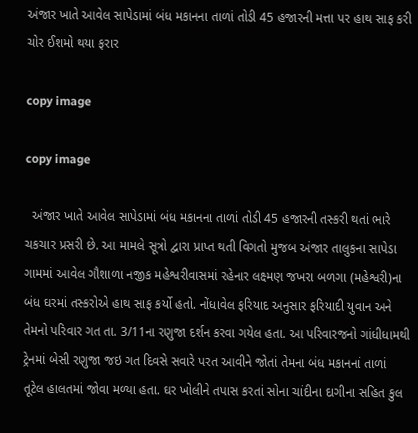અંજાર ખાતે આવેલ સાપેડામાં બંધ મકાનના તાળાં તોડી 45 હજારની મત્તા પર હાથ સાફ કરી ચોર ઈશમો થયા ફરાર

copy image

copy image

  અંજાર ખાતે આવેલ સાપેડામાં બંધ મકાનના તાળાં તોડી 45 હજારની તસ્કરી થતાં ભારે ચકચાર પ્રસરી છે. આ મામલે સૂત્રો દ્વારા પ્રાપ્ત થતી વિગતો મુજબ અંજાર તાલુકના સાપેડા ગામમાં આવેલ ગૌશાળા નજીક મહેશ્વરીવાસમાં રહેનાર લક્ષ્મણ જખરા બળગા (મહેશ્વરી)ના બંધ ઘરમાં તસ્કરોએ હાથ સાફ કર્યો હતો. નોંધાવેલ ફરિયાદ અનુસાર ફરિયાદી યુવાન અને તેમનો પરિવાર ગત તા. 3/11ના રણુજા દર્શન કરવા ગયેલ હતા. આ પરિવારજનો ગાંધીધામથી ટ્રેનમાં બેસી રણુજા જઇ ગત દિવસે સવારે પરત આવીને જોતાં તેમના બંધ મકાનનાં તાળાં તૂટેલ હાલતમાં જોવા મળ્યા હતા. ઘર ખોલીને તપાસ કરતાં સોના ચાંદીના દાગીના સહિત કુલ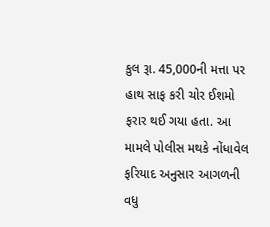કુલ રૂા. 45,000ની મત્તા પર હાથ સાફ કરી ચોર ઈશમો ફરાર થઈ ગયા હતા. આ મામલે પોલીસ મથકે નોંધાવેલ ફરિયાદ અનુસાર આગળની વધુ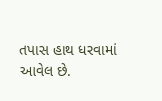તપાસ હાથ ધરવામાં આવેલ છે.